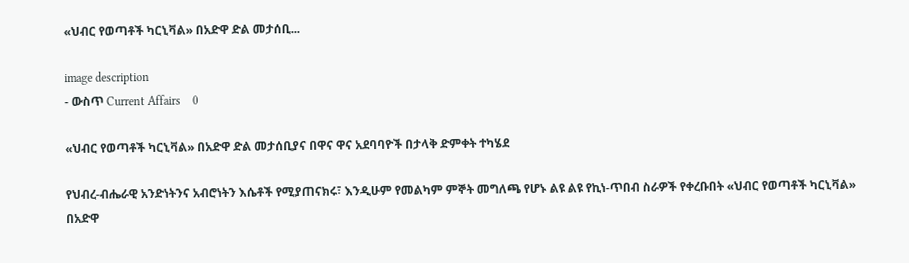«ህብር የወጣቶች ካርኒቫል» በአድዋ ድል መታሰቢ...

image description
- ውስጥ Current Affairs    0

«ህብር የወጣቶች ካርኒቫል» በአድዋ ድል መታሰቢያና በዋና ዋና አደባባዮች በታላቅ ድምቀት ተካሄደ

የህብረ-ብሔራዊ አንድነትንና አብሮነትን እሴቶች የሚያጠናክሩ፣ እንዲሁም የመልካም ምኞት መግለጫ የሆኑ ልዩ ልዩ የኪነ-ጥበብ ስራዎች የቀረቡበት «ህብር የወጣቶች ካርኒቫል» በአድዋ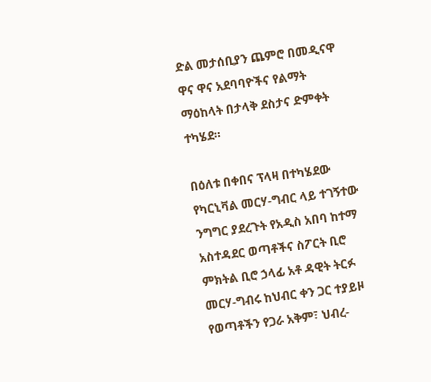ድል መታሰቢያን ጨምሮ በመዲናዋ ዋና ዋና አደባባዮችና የልማት ማዕከላት በታላቅ ደስታና ድምቀት ተካሄደ።

በዕለቱ በቀበና ፕላዛ በተካሄደው የካርኒቫል መርሃ-ግብር ላይ ተገኝተው ንግግር ያደረጉት የአዲስ አበባ ከተማ አስተዳደር ወጣቶችና ስፖርት ቢሮ ምክትል ቢሮ ኃላፊ አቶ ዳዊት ትርፉ መርሃ-ግብሩ ከህብር ቀን ጋር ተያይዞ የወጣቶችን የጋራ አቅም፣ ህብረ-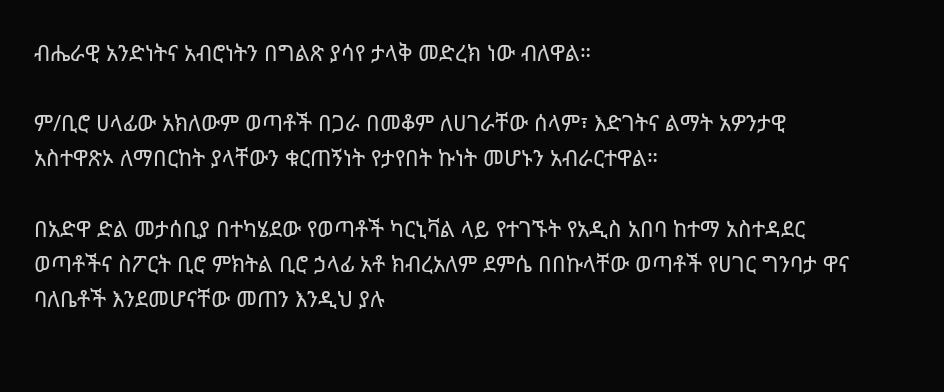ብሔራዊ አንድነትና አብሮነትን በግልጽ ያሳየ ታላቅ መድረክ ነው ብለዋል።

ም/ቢሮ ሀላፊው አክለውም ወጣቶች በጋራ በመቆም ለሀገራቸው ሰላም፣ እድገትና ልማት አዎንታዊ አስተዋጽኦ ለማበርከት ያላቸውን ቁርጠኝነት የታየበት ኩነት መሆኑን አብራርተዋል።

በአድዋ ድል መታሰቢያ በተካሄደው የወጣቶች ካርኒቫል ላይ የተገኙት የአዲስ አበባ ከተማ አስተዳደር ወጣቶችና ስፖርት ቢሮ ምክትል ቢሮ ኃላፊ አቶ ክብረአለም ደምሴ በበኩላቸው ወጣቶች የሀገር ግንባታ ዋና ባለቤቶች እንደመሆናቸው መጠን እንዲህ ያሉ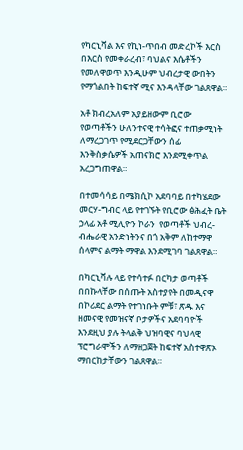የካርኒቫል እና የኪነ-ጥበብ መድረኮች እርስ በእርስ የመቀራረብ፣ ባህልና እሴቶችን የመለዋወጥ እንዲሁም ህብረታዊ ውበትን የማጎልበት ከፍተኛ ሚና እንዳላቸው ገልጸዋል።

አቶ ክብረአለም አያይዘውም ቢሮው የወጣቶችን ሁለንተናዊ ተሳትፎና ተጠቃሚነት ለማረጋገጥ የሚደርጋቸውን ሰፊ እንቅስቃሴዎች አጠናክሮ እንደሚቀጥል አረጋግጠዋል።

በተመሳሳይ በሜክሲኮ አደባባይ በተካሄደው መርሃ-ግብር ላይ የተገኙት የቢሮው ፅሕፈት ቤት ኃላፊ አቶ ሚሊዮን ኮራን  የወጣቶች ህብረ-ብሔራዊ አንድነትንና በጎ አቅም ለከተማዋ ሰላምና ልማት ማዋል እንደሚገባ ገልጸዋል።

በካርኒቫሉ ላይ የተሳተፉ በርካታ ወጣቶች በበኩላቸው በሰጡት አስተያየት በመዲናዋ በኮሪደር ልማት የተገነቡት ምቹ፣ ጽዱ እና ዘመናዊ የመዝናኛ ቦታዎችና አደባባዮች እንደዚህ ያሉ ትላልቅ ህዝባዊና ባህላዊ ፕሮግራሞችን ለማዘጋጀት ከፍተኛ አስተዋጽኦ ማበርከታቸውን ገልጸዋል።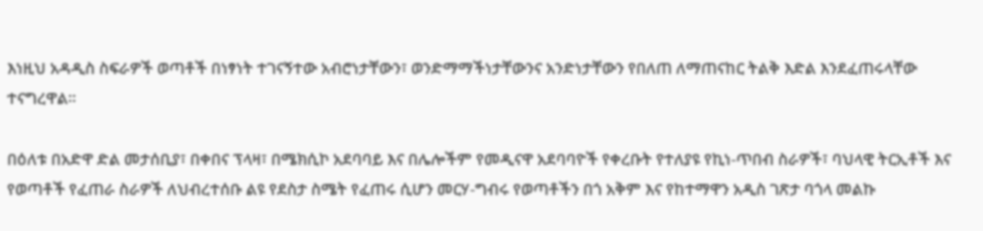እነዚህ አዳዲስ ስፍራዎች ወጣቶች በነፃነት ተገናኝተው አብሮነታቸውን፣ ወንድማማችነታቸውንና አንድነታቸውን የበለጠ ለማጠናከር ትልቅ እድል እንደፈጠሩላቸው ተናግረዋል።

በዕለቱ በአድዋ ድል መታሰቢያ፣ በቀበና ፕላዛ፣ በሜክሲኮ አደባባይ እና በሌሎችም የመዲናዋ አደባባዮች የቀረቡት የተለያዩ የኪነ-ጥበብ ስራዎች፣ ባህላዊ ትርኢቶች እና የወጣቶች የፈጠራ ስራዎች ለህብረተሰቡ ልዩ የደስታ ስሜት የፈጠሩ ሲሆን መርሃ-ግብሩ የወጣቶችን በጎ አቅም እና የከተማዋን አዲስ ገጽታ ባጎላ መልኩ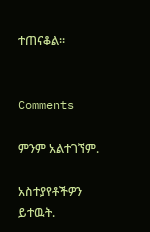ተጠናቆል።


Comments

ምንም አልተገኘም.

አስተያየቶችዎን ይተዉት.